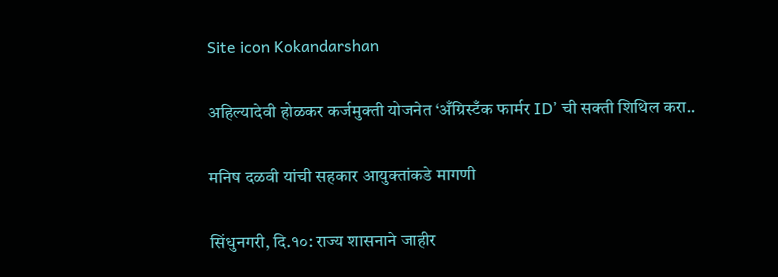Site icon Kokandarshan

अहिल्यादेवी होळकर कर्जमुक्ती योजनेत ‘अँग्रिस्टँक फार्मर ID’ ची सक्ती शिथिल करा..

मनिष दळवी यांची सहकार आयुक्तांकडे मागणी

सिंधुनगरी, दि.१०: राज्य शासनाने जाहीर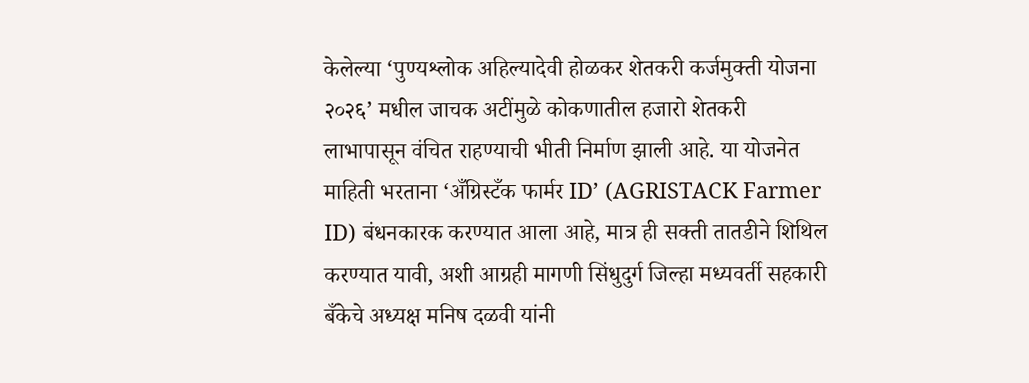केलेल्या ‘पुण्यश्लोक अहिल्यादेवी होळकर शेतकरी कर्जमुक्ती योजना २०२६’ मधील जाचक अटींमुळे कोकणातील हजारो शेतकरी लाभापासून वंचित राहण्याची भीती निर्माण झाली आहे. या योजनेत माहिती भरताना ‘अँग्रिस्टँक फार्मर ID’ (AGRISTACK Farmer ID) बंधनकारक करण्यात आला आहे, मात्र ही सक्ती तातडीने शिथिल करण्यात यावी, अशी आग्रही मागणी सिंधुदुर्ग जिल्हा मध्यवर्ती सहकारी बँकेचे अध्यक्ष मनिष दळवी यांनी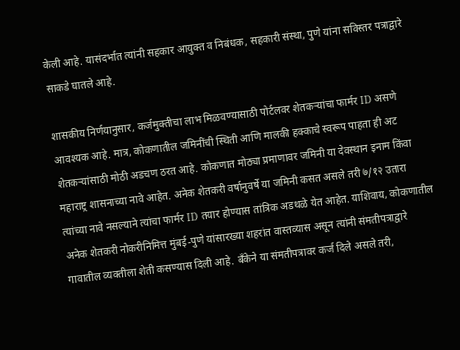केली आहे. यासंदर्भात त्यांनी सहकार आयुक्त व निबंधक, सहकारी संस्था, पुणे यांना सविस्तर पत्राद्वारे साकडे घातले आहे.

शासकीय निर्णयानुसार, कर्जमुक्तीचा लाभ मिळवण्यासाठी पोर्टलवर शेतकऱ्यांचा फार्मर ID असणे आवश्यक आहे. मात्र, कोकणातील जमिनींची स्थिती आणि मालकी हक्काचे स्वरूप पाहता ही अट शेतकऱ्यांसाठी मोठी अडचण ठरत आहे. कोकणात मोठ्या प्रमाणावर जमिनी या देवस्थान इनाम किंवा महाराष्ट्र शासनाच्या नावे आहेत. अनेक शेतकरी वर्षानुवर्षे या जमिनी कसत असले तरी ७/१२ उतारा त्यांच्या नावे नसल्याने त्यांचा फार्मर ID तयार होण्यास तांत्रिक अडथळे येत आहेत. याशिवाय, कोकणातील अनेक शेतकरी नोकरीनिमित्त मुंबई-पुणे यांसारख्या शहरांत वास्तव्यास असून त्यांनी संमतीपत्राद्वारे गावातील व्यक्तीला शेती कसण्यास दिली आहे. बँकेने या संमतीपत्रावर कर्ज दिले असले तरी,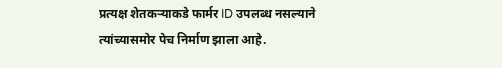प्रत्यक्ष शेतकऱ्याकडे फार्मर ID उपलब्ध नसल्याने त्यांच्यासमोर पेच निर्माण झाला आहे.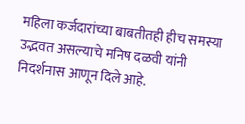महिला कर्जदारांच्या बाबतीतही हीच समस्या उद्भवत असल्याचे मनिष दळवी यांनी निदर्शनास आणून दिले आहे.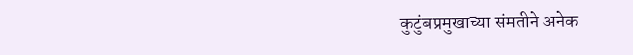कुटुंबप्रमुखाच्या संमतीने अनेक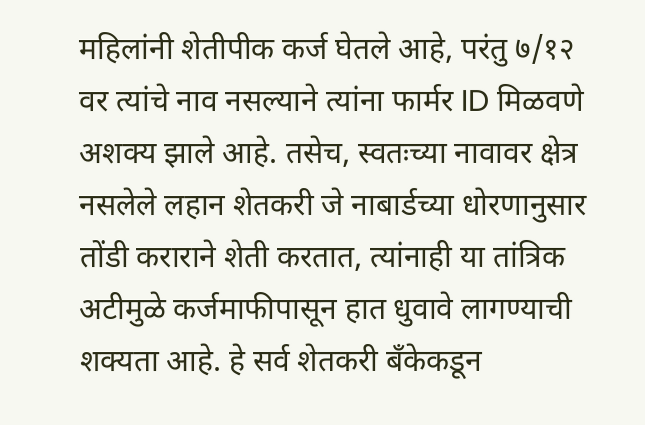महिलांनी शेतीपीक कर्ज घेतले आहे, परंतु ७/१२ वर त्यांचे नाव नसल्याने त्यांना फार्मर ID मिळवणे अशक्य झाले आहे. तसेच, स्वतःच्या नावावर क्षेत्र नसलेले लहान शेतकरी जे नाबार्डच्या धोरणानुसार तोंडी कराराने शेती करतात, त्यांनाही या तांत्रिक अटीमुळे कर्जमाफीपासून हात धुवावे लागण्याची शक्यता आहे. हे सर्व शेतकरी बँकेकडून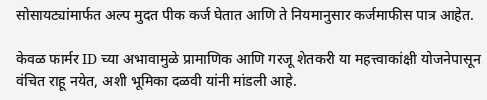सोसायट्यांमार्फत अल्प मुदत पीक कर्ज घेतात आणि ते नियमानुसार कर्जमाफीस पात्र आहेत.

केवळ फार्मर ID च्या अभावामुळे प्रामाणिक आणि गरजू शेतकरी या महत्त्वाकांक्षी योजनेपासून वंचित राहू नयेत, अशी भूमिका दळवी यांनी मांडली आहे.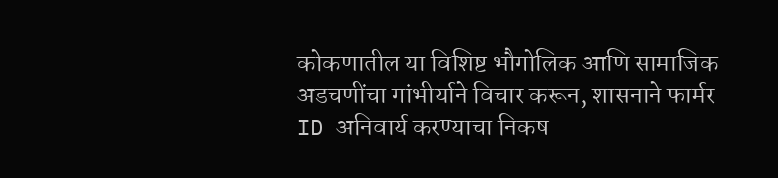कोकणातील या विशिष्ट भौगोलिक आणि सामाजिक अडचणींचा गांभीर्याने विचार करून, शासनाने फार्मर ID अनिवार्य करण्याचा निकष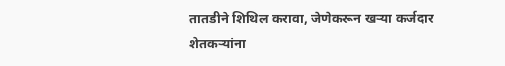तातडीने शिथिल करावा, जेणेकरून खऱ्या कर्जदार शेतकऱ्यांना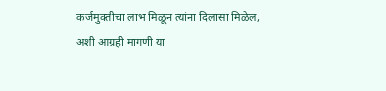कर्जमुक्तीचा लाभ मिळून त्यांना दिलासा मिळेल, अशी आग्रही मागणी या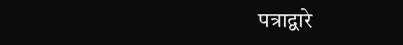पत्राद्वारे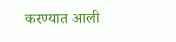करण्यात आली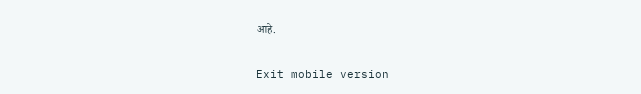आहे.


Exit mobile version